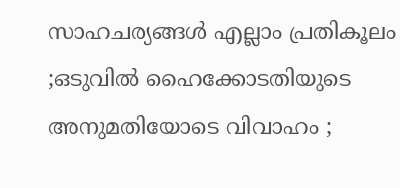സാഹചര്യങ്ങൾ എല്ലാം പ്രതികൂലം ;ഒടുവിൽ ഹൈക്കോടതിയുടെ അനുമതിയോടെ വിവാഹം ;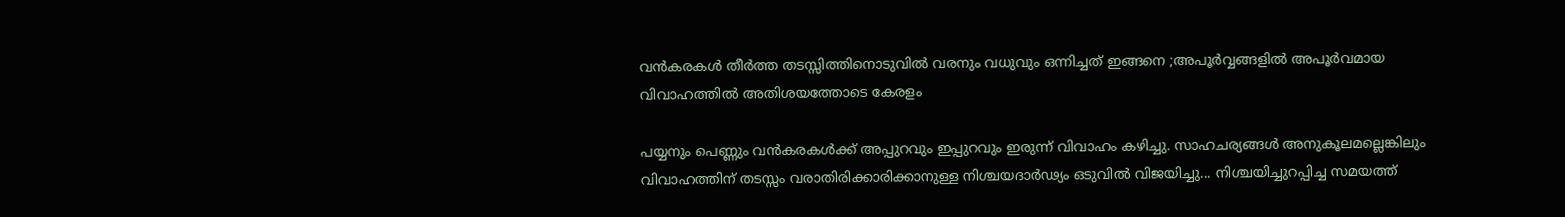വൻകരകൾ തീർത്ത തടസ്സിത്തിനൊടുവിൽ വരനും വധുവും ഒന്നിച്ചത് ഇങ്ങനെ ;അപൂർവ്വങ്ങളിൽ അപൂർവമായ വിവാഹത്തിൽ അതിശയത്തോടെ കേരളം

പയ്യനും പെണ്ണും വൻകരകൾക്ക് അപ്പുറവും ഇപ്പുറവും ഇരുന്ന് വിവാഹം കഴിച്ചു. സാഹചര്യങ്ങൾ അനുകൂലമല്ലെങ്കിലും വിവാഹത്തിന് തടസ്സം വരാതിരിക്കാരിക്കാനുള്ള നിശ്ചയദാർഢ്യം ഒടുവിൽ വിജയിച്ചു... നിശ്ചയിച്ചുറപ്പിച്ച സമയത്ത്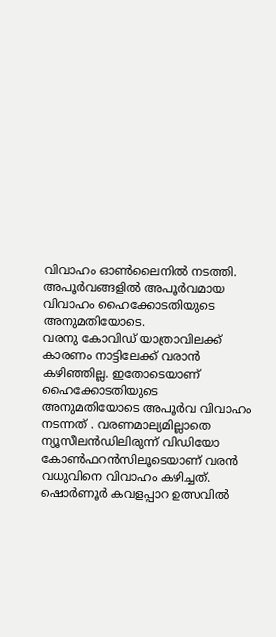വിവാഹം ഓൺലൈനിൽ നടത്തി. അപൂർവങ്ങളിൽ അപൂർവമായ വിവാഹം ഹൈക്കോടതിയുടെ അനുമതിയോടെ.
വരനു കോവിഡ് യാത്രാവിലക്ക് കാരണം നാട്ടിലേക്ക് വരാൻ കഴിഞ്ഞില്ല. ഇതോടെയാണ് ഹൈക്കോടതിയുടെ അനുമതിയോടെ അപൂർവ വിവാഹം നടന്നത് . വരണമാല്യമില്ലാതെ ന്യൂസീലൻഡിലിരുന്ന് വിഡിയോ കോൺഫറൻസിലൂടെയാണ് വരൻ വധുവിനെ വിവാഹം കഴിച്ചത്. ഷൊർണൂർ കവളപ്പാറ ഉത്സവിൽ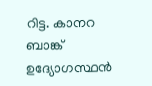റിട്ട. കാനറ ബാങ്ക് ഉദ്യോഗസ്ഥൻ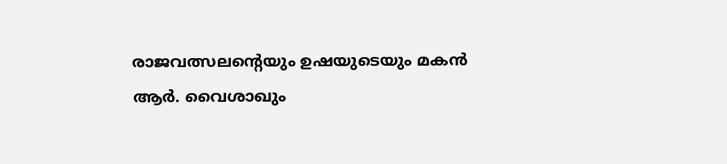രാജവത്സലന്റെയും ഉഷയുടെയും മകൻ ആർ. വൈശാഖും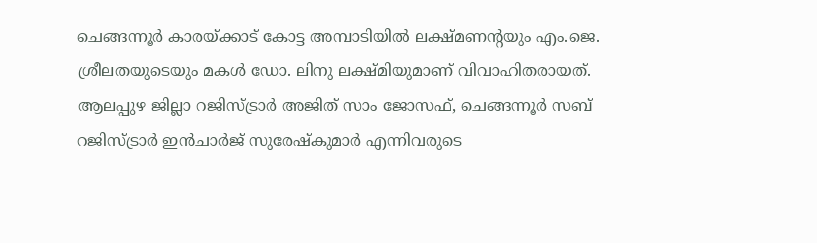ചെങ്ങന്നൂർ കാരയ്ക്കാട് കോട്ട അമ്പാടിയിൽ ലക്ഷ്മണന്റയും എം.ജെ. ശ്രീലതയുടെയും മകൾ ഡോ. ലിനു ലക്ഷ്മിയുമാണ് വിവാഹിതരായത്.
ആലപ്പുഴ ജില്ലാ റജിസ്ട്രാർ അജിത് സാം ജോസഫ്, ചെങ്ങന്നൂർ സബ് റജിസ്ട്രാർ ഇൻചാർജ് സുരേഷ്കുമാർ എന്നിവരുടെ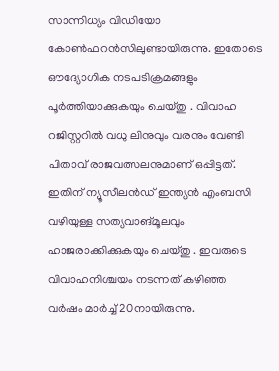സാന്നിധ്യം വിഡിയോ കോൺഫറൻസിലുണ്ടായിരുന്നു. ഇതോടെ ഔദ്യോഗിക നടപടിക്രമങ്ങളും പൂർത്തിയാക്കുകയും ചെയ്തു . വിവാഹ റജിസ്റ്ററിൽ വധു ലിനുവും വരനും വേണ്ടി പിതാവ് രാജവത്സലനുമാണ് ഒപ്പിട്ടത്. ഇതിന് ന്യൂസീലൻഡ് ഇന്ത്യൻ എംബസി വഴിയുള്ള സത്യവാങ്മൂലവും ഹാജരാക്കിക്കുകയും ചെയ്തു . ഇവരുടെ വിവാഹനിശ്ചയം നടന്നത് കഴിഞ്ഞ വർഷം മാർച്ച് 20നായിരുന്നു.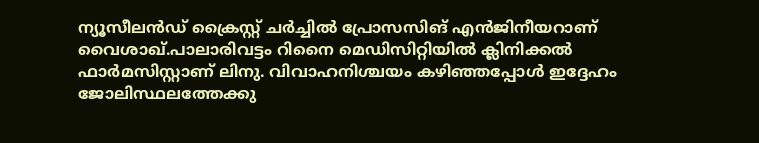ന്യൂസീലൻഡ് ക്രൈസ്റ്റ് ചർച്ചിൽ പ്രോസസിങ് എൻജിനീയറാണ് വൈശാഖ്.പാലാരിവട്ടം റിനൈ മെഡിസിറ്റിയിൽ ക്ലിനിക്കൽ ഫാർമസിസ്റ്റാണ് ലിനു. വിവാഹനിശ്ചയം കഴിഞ്ഞപ്പോൾ ഇദ്ദേഹം ജോലിസ്ഥലത്തേക്കു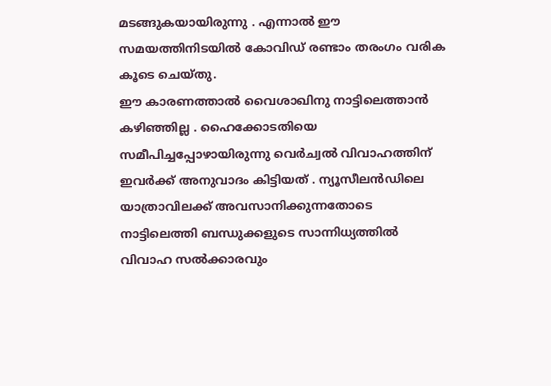മടങ്ങുകയായിരുന്നു . എന്നാൽ ഈ സമയത്തിനിടയിൽ കോവിഡ് രണ്ടാം തരംഗം വരിക കൂടെ ചെയ്തു.
ഈ കാരണത്താൽ വൈശാഖിനു നാട്ടിലെത്താൻ കഴിഞ്ഞില്ല . ഹൈക്കോടതിയെ സമീപിച്ചപ്പോഴായിരുന്നു വെർച്വൽ വിവാഹത്തിന് ഇവർക്ക് അനുവാദം കിട്ടിയത് . ന്യൂസീലൻഡിലെ യാത്രാവിലക്ക് അവസാനിക്കുന്നതോടെ നാട്ടിലെത്തി ബന്ധുക്കളുടെ സാന്നിധ്യത്തിൽ വിവാഹ സൽക്കാരവും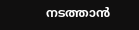നടത്താൻ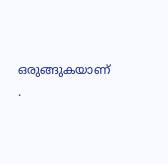ഒരുങ്ങുകയാണ് .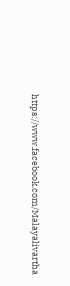https://www.facebook.com/Malayalivartha